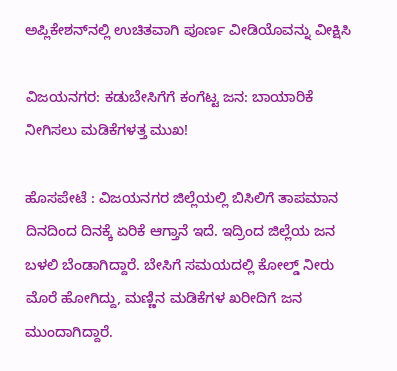ಅಪ್ಲಿಕೇಶನ್‌ನಲ್ಲಿ ಉಚಿತವಾಗಿ ಪೂರ್ಣ ವೀಡಿಯೊವನ್ನು ವೀಕ್ಷಿಸಿ

ವಿಜಯನಗರ: ಕಡುಬೇಸಿಗೆಗೆ ಕಂಗೆಟ್ಟ ಜನ: ಬಾಯಾರಿಕೆ ನೀಗಿಸಲು ಮಡಿಕೆಗಳತ್ತ ಮುಖ!

ಹೊಸಪೇಟೆ : ವಿಜಯನಗರ ಜಿಲ್ಲೆಯಲ್ಲಿ ಬಿಸಿಲಿಗೆ ತಾಪಮಾನ ದಿನದಿಂದ ದಿನಕ್ಕೆ ಏರಿಕೆ ಆಗ್ತಾನೆ ಇದೆ. ಇದ್ರಿಂದ ಜಿಲ್ಲೆಯ ಜನ ಬಳಲಿ ಬೆಂಡಾಗಿದ್ದಾರೆ. ಬೇಸಿಗೆ ಸಮಯದಲ್ಲಿ ಕೋಲ್ಡ್ ನೀರು ಮೊರೆ ಹೋಗಿದ್ದು, ಮಣ್ಣಿನ ಮಡಿಕೆಗಳ ಖರೀದಿಗೆ ಜನ ಮುಂದಾಗಿದ್ದಾರೆ.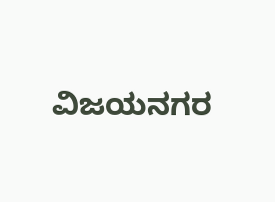ವಿಜಯನಗರ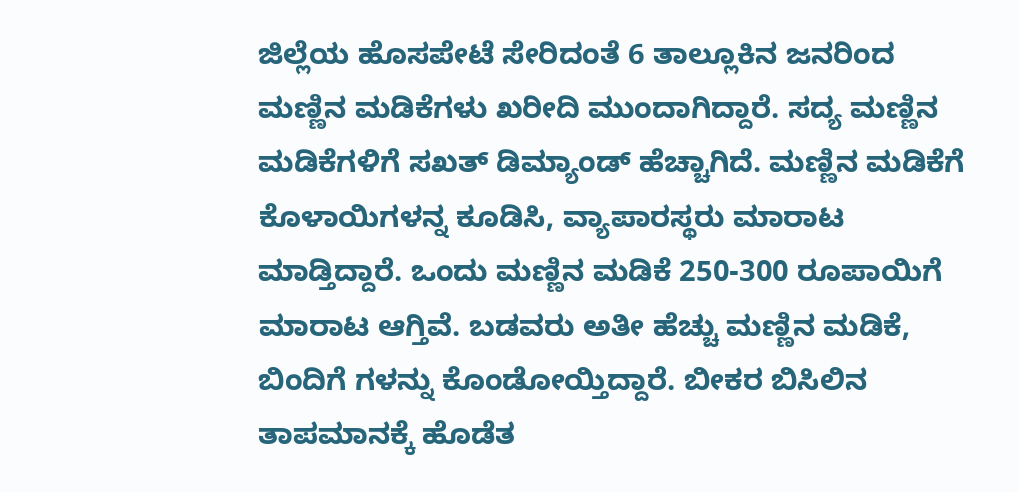ಜಿಲ್ಲೆಯ ಹೊಸಪೇಟೆ ಸೇರಿದಂತೆ 6 ತಾಲ್ಲೂಕಿನ ಜನರಿಂದ ಮಣ್ಣಿನ ಮಡಿಕೆ‌ಗಳು ಖರೀದಿ ಮುಂದಾಗಿದ್ದಾರೆ. ಸದ್ಯ ಮಣ್ಣಿನ ಮಡಿಕೆಗಳಿಗೆ ಸಖತ್ ಡಿಮ್ಯಾಂಡ್ ಹೆಚ್ಚಾಗಿದೆ. ಮಣ್ಣಿನ ಮಡಿಕೆಗೆ ಕೊಳಾಯಿಗಳನ್ನ ಕೂಡಿಸಿ, ವ್ಯಾಪಾರಸ್ಥರು ಮಾರಾಟ ಮಾಡ್ತಿದ್ದಾರೆ. ಒಂದು ಮಣ್ಣಿನ ಮಡಿಕೆ 250-300 ರೂಪಾಯಿಗೆ ಮಾರಾಟ ಆಗ್ತಿವೆ. ಬಡವರು ಅತೀ ಹೆಚ್ಚು ಮಣ್ಣಿನ ಮಡಿಕೆ, ಬಿಂದಿಗೆ ಗಳನ್ನು ಕೊಂಡೋಯ್ತಿದ್ದಾರೆ. ಬೀಕರ ಬಿಸಿಲಿನ ತಾಪಮಾನಕ್ಕೆ ಹೊಡೆತ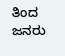ತಿಂದ ಜನರು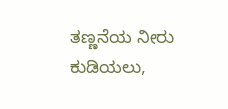ತಣ್ಣನೆಯ ನೀರು ಕುಡಿಯಲು,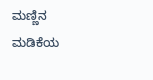ಮಣ್ಣಿನ ಮಡಿಕೆಯ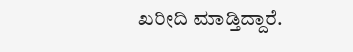ಖರೀದಿ ಮಾಡ್ತಿದ್ದಾರೆ.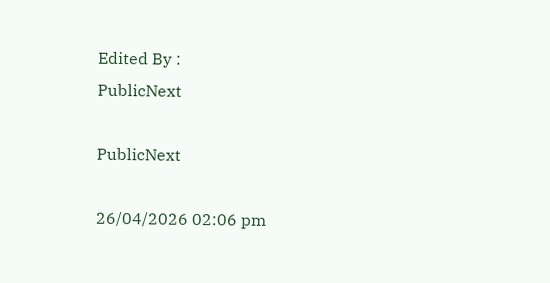Edited By :
PublicNext

PublicNext

26/04/2026 02:06 pm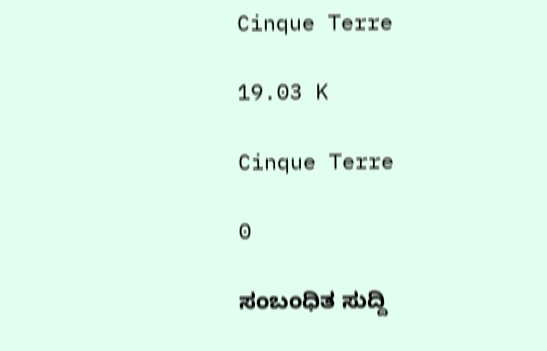Cinque Terre

19.03 K

Cinque Terre

0

ಸಂಬಂಧಿತ ಸುದ್ದಿ